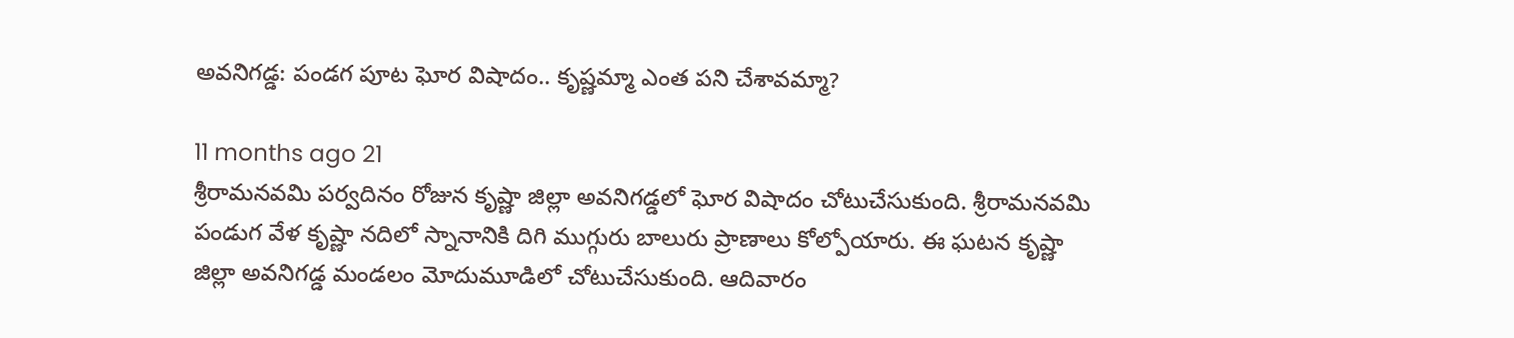అవనిగడ్డ: పండగ పూట ఘోర విషాదం.. కృష్ణమ్మా ఎంత పని చేశావమ్మా?

11 months ago 21
శ్రీరామనవమి పర్వదినం రోజున కృష్ణా జిల్లా అవనిగడ్డలో ఘోర విషాదం చోటుచేసుకుంది. శ్రీరామనవమి పండుగ వేళ కృష్ణా నదిలో స్నానానికి దిగి ముగ్గురు బాలురు ప్రాణాలు కోల్పోయారు. ఈ ఘటన కృష్ణా జిల్లా అవనిగడ్డ మండలం మోదుమూడిలో చోటుచేసుకుంది. ఆదివారం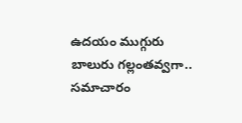ఉదయం ముగ్గురు బాలురు గల్లంతవ్వగా.. సమాచారం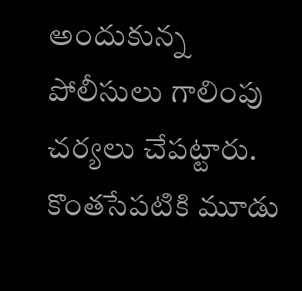అందుకున్న పోలీసులు గాలింపు చర్యలు చేపట్టారు. కొంతసేపటికి మూడు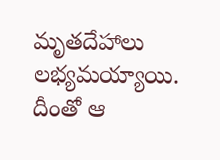మృతదేహాలు లభ్యమయ్యాయి. దీంతో ఆ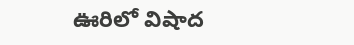ఊరిలో విషాద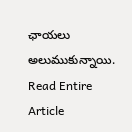ఛాయలు అలుముకున్నాయి.
Read Entire Article